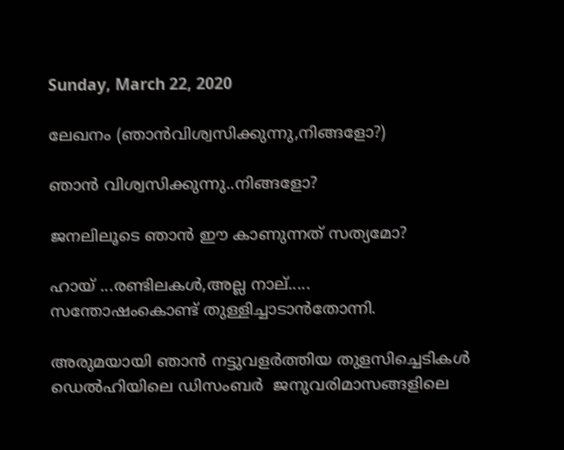Sunday, March 22, 2020

ലേഖനം (ഞാന്‍വിശ്വസിക്കുന്നു,നിങ്ങളോ?)

ഞാന്‍ വിശ്വസിക്കുന്നു..നിങ്ങളോ?

ജനലിലൂടെ ഞാന്‍ ഈ കാണുന്നത് സത്യമോ?

ഹായ് ...രണ്ടിലകള്‍,അല്ല നാല്.....
സന്തോഷംകൊണ്ട് തുള്ളിച്ചാടാന്‍തോന്നി.

അരുമയായി ഞാന്‍ നട്ടുവളര്‍ത്തിയ തുളസിച്ചെടികള്‍ ഡെല്‍ഹിയിലെ ഡിസംബര്‍  ജനുവരിമാസങ്ങളിലെ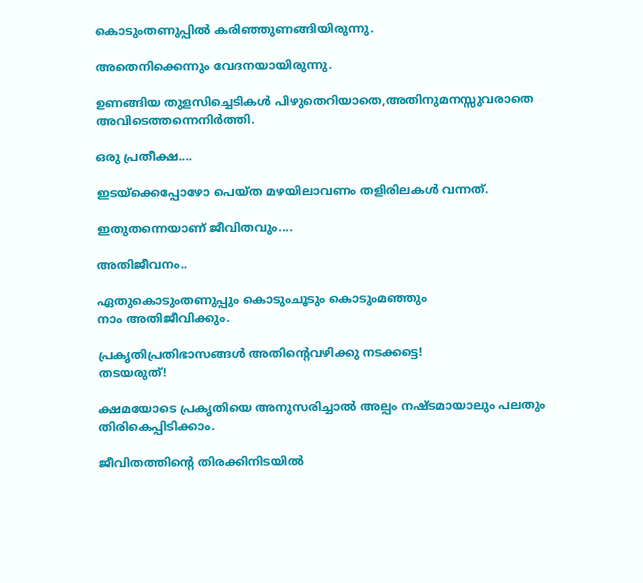കൊടുംതണുപ്പില്‍ കരിഞ്ഞുണങ്ങിയിരുന്നു.

അതെനിക്കെന്നും വേദനയായിരുന്നു.

ഉണങ്ങിയ തുളസിച്ചെടികള്‍ പിഴുതെറിയാതെ,അതിനുമനസ്സുവരാതെ അവിടെത്തന്നെനിര്‍ത്തി.

ഒരു പ്രതീക്ഷ....

ഇടയ്ക്കെപ്പോഴോ പെയ്ത മഴയിലാവണം തളിരിലകള്‍ വന്നത്.

ഇതുതന്നെയാണ് ജീവിതവും....

അതിജീവനം..

ഏതുകൊടുംതണുപ്പും കൊടുംചൂടും കൊടുംമഞ്ഞും
നാം അതിജീവിക്കും.

പ്രകൃതിപ്രതിഭാസങ്ങള്‍ അതിന്‍റെവഴിക്കു നടക്കട്ടെ!
തടയരുത്!

ക്ഷമയോടെ പ്രകൃതിയെ അനുസരിച്ചാല്‍ അല്പം നഷ്ടമായാലും പലതും തിരികെപ്പിടിക്കാം.

ജീവിതത്തിന്‍റെ തിരക്കിനിടയില്‍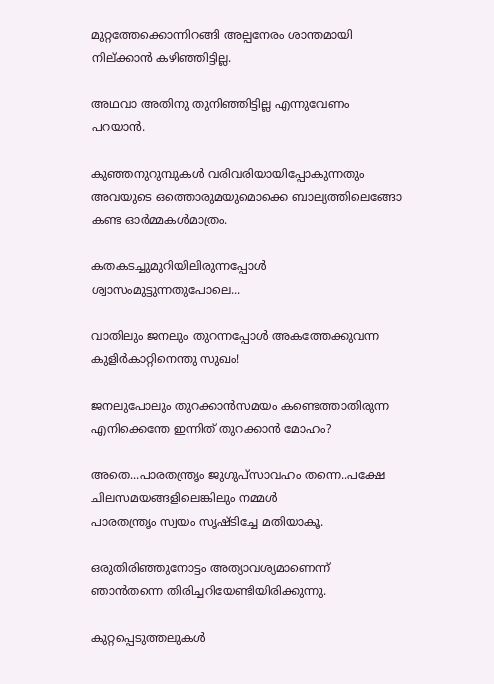മുറ്റത്തേക്കൊന്നിറങ്ങി അല്പനേരം ശാന്തമായി നില്ക്കാന്‍ കഴിഞ്ഞിട്ടില്ല.

അഥവാ അതിനു തുനിഞ്ഞിട്ടില്ല എന്നുവേണം പറയാന്‍.

കുഞ്ഞനുറുമ്പുകള്‍ വരിവരിയായിപ്പോകുന്നതും അവയുടെ ഒത്തൊരുമയുമൊക്കെ ബാല്യത്തിലെങ്ങോ കണ്ട ഓര്‍മ്മകള്‍മാത്രം.

കതകടച്ചുമുറിയിലിരുന്നപ്പോള്‍ ശ്വാസംമുട്ടുന്നതുപോലെ...

വാതിലും ജനലും തുറന്നപ്പോള്‍ അകത്തേക്കുവന്ന കുളിര്‍കാറ്റിനെന്തു സുഖം!

ജനലുപോലും തുറക്കാന്‍സമയം കണ്ടെത്താതിരുന്ന എനിക്കെന്തേ ഇന്നിത് തുറക്കാന്‍ മോഹം?

അതെ...പാരതന്ത്രൃം ജുഗുപ്സാവഹം തന്നെ..പക്ഷേ ചിലസമയങ്ങളിലെങ്കിലും നമ്മള്‍
പാരതന്ത്രൃം സ്വയം സൃഷ്ടിച്ചേ മതിയാകൂ.

ഒരുതിരിഞ്ഞുനോട്ടം അത്യാവശ്യമാണെന്ന് ഞാന്‍തന്നെ തിരിച്ചറിയേണ്ടിയിരിക്കുന്നു.

കുറ്റപ്പെടുത്തലുകള്‍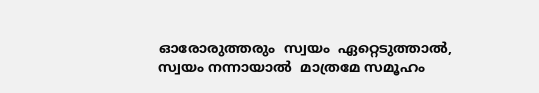ഓരോരുത്തരും  സ്വയം  ഏറ്റെടുത്താല്‍,
സ്വയം നന്നായാല്‍  മാത്രമേ സമൂഹം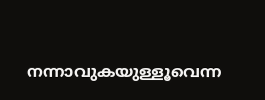നന്നാവുകയുള്ളൂവെന്ന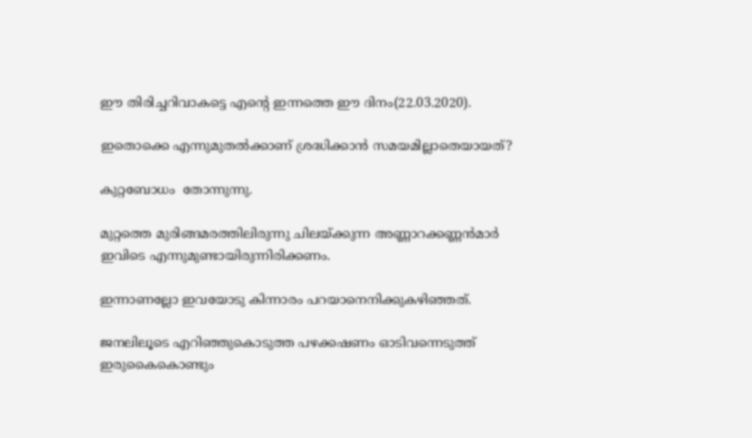ഈ തിരിച്ചറിവാകട്ടെ എന്‍റെ ഇന്നത്തെ ഈ ദിനം(22.03.2020).

ഇതൊക്കെ എന്നുമുതല്‍ക്കാണ് ശ്രദ്ധിക്കാന്‍ സമയമില്ലാതെയായത്?

കുറ്റബോധം  തോന്നുന്നു.

മുറ്റത്തെ മുരിങ്ങമരത്തിലിരുന്നു ചിലയ്ക്കുന്ന അണ്ണാറക്കണ്ണന്‍മാര്‍ ഇവിടെ എന്നുമുണ്ടായിരുന്നിരിക്കണം.

ഇന്നാണല്ലോ ഇവയോടു കിന്നാരം പറയാനെനിക്കുകഴിഞ്ഞത്.

ജനലിലൂടെ എറിഞ്ഞുകൊടുത്ത പഴക്കഷണം ഓടിവന്നെടുത്ത് ഇരുകൈകൊണ്ടും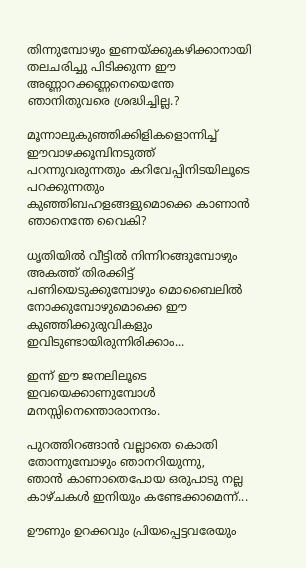തിന്നുമ്പോഴും ഇണയ്ക്കുകഴിക്കാനായി തലചരിച്ചു പിടിക്കുന്ന ഈ അണ്ണാറക്കണ്ണനെയെന്തേ ഞാനിതുവരെ ശ്രദ്ധിച്ചില്ല.?

മൂന്നാലുകുഞ്ഞിക്കിളികളൊന്നിച്ച്
ഈവാഴക്കൂമ്പിനടുത്ത് പറന്നുവരുന്നതും കറിവേപ്പിനിടയിലൂടെ പറക്കുന്നതും കുഞ്ഞിബഹളങ്ങളുമൊക്കെ കാണാന്‍ ഞാനെന്തേ വൈകി?

ധൃതിയില്‍ വീട്ടില്‍ നിന്നിറങ്ങുമ്പോഴും അകത്ത് തിരക്കിട്ട് പണിയെടുക്കുമ്പോഴും മൊബൈലില്‍ നോക്കുമ്പോഴുമൊക്കെ ഈ കുഞ്ഞിക്കുരുവികളും ഇവിടുണ്ടായിരുന്നിരിക്കാം...

ഇന്ന് ഈ ജനലിലൂടെ ഇവയെക്കാണുമ്പോള്‍ മനസ്സിനെന്തൊരാനന്ദം.

പുറത്തിറങ്ങാന്‍ വല്ലാതെ കൊതി തോന്നുമ്പോഴും ഞാനറിയുന്നു,
ഞാന്‍ കാണാതെപോയ ഒരുപാടു നല്ല കാഴ്ചകള്‍ ഇനിയും കണ്ടേക്കാമെന്ന്...

ഊണും ഉറക്കവും പ്രിയപ്പെട്ടവരേയും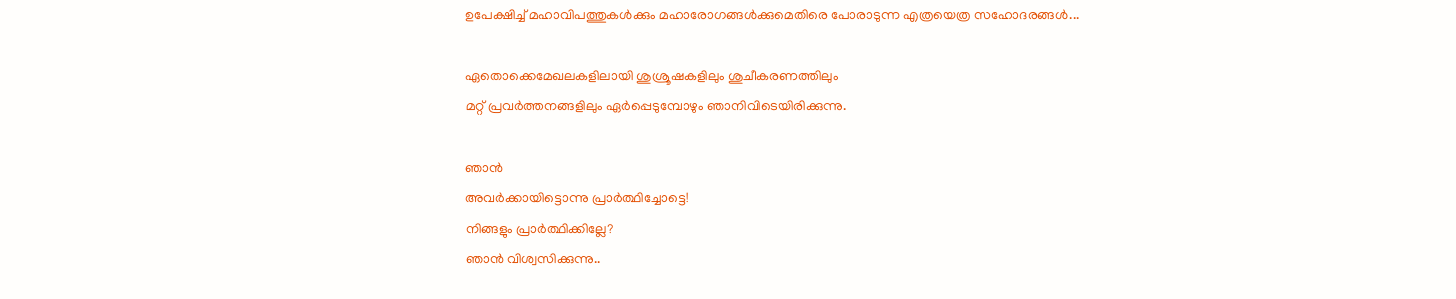ഉപേക്ഷിച്ച് മഹാവിപത്തുകള്‍ക്കും മഹാരോഗങ്ങള്‍ക്കുമെതിരെ പോരാടുന്ന എത്രയെത്ര സഹോദരങ്ങള്‍...

ഏതൊക്കെമേഖലകളിലായി ശുശ്രൂഷകളിലും ശുചീകരണത്തിലും
മറ്റ് പ്രവര്‍ത്തനങ്ങളിലും ഏര്‍പ്പെടുമ്പോഴും ഞാനിവിടെയിരിക്കുന്നു.

ഞാന്‍
അവര്‍ക്കായിട്ടൊന്നു പ്രാര്‍ത്ഥിച്ചോട്ടെ!
നിങ്ങളും പ്രാര്‍ത്ഥിക്കില്ലേ?
ഞാന്‍ വിശ്വസിക്കുന്നു..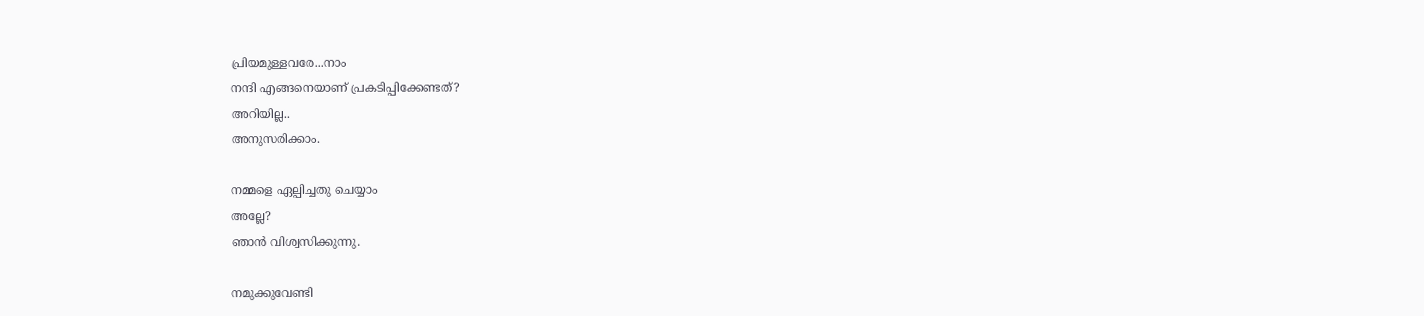പ്രിയമുള്ളവരേ...നാം
നന്ദി എങ്ങനെയാണ് പ്രകടിപ്പിക്കേണ്ടത്?
അറിയില്ല..
അനുസരിക്കാം.

നമ്മളെ ഏല്പിച്ചതു ചെയ്യാം
അല്ലേ?
ഞാന്‍ വിശ്വസിക്കുന്നു.

നമുക്കുവേണ്ടി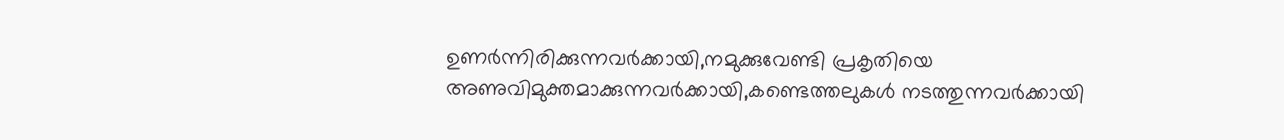ഉണര്‍ന്നിരിക്കുന്നവര്‍ക്കായി,നമുക്കുവേണ്ടി പ്രകൃതിയെ അണുവിമുക്തമാക്കുന്നവര്‍ക്കായി,കണ്ടെത്തലുകള്‍ നടത്തുന്നവര്‍ക്കായി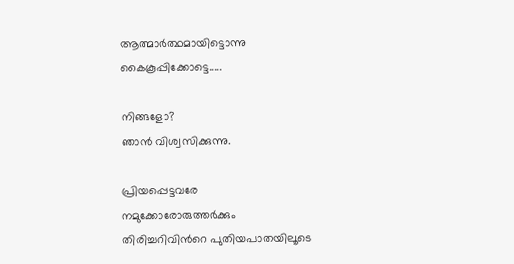ആത്മാര്‍ത്ഥമായിട്ടൊന്നു കൈകൂപ്പിക്കോട്ടെ.....

നിങ്ങളോ?
ഞാന്‍ വിശ്വസിക്കുന്നു.

പ്രിയപ്പെട്ടവരേ
നമുക്കോരോരുത്തര്‍ക്കും   തിരിച്ചറിവിന്‍റെ പുതിയപാതയിലൂടെ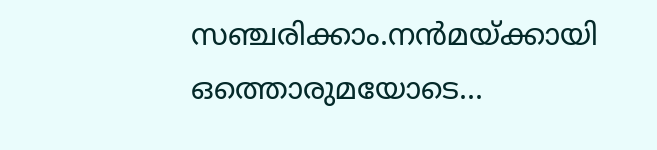സഞ്ചരിക്കാം.നന്‍മയ്ക്കായി ഒത്തൊരുമയോടെ...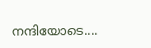നന്ദിയോടെ....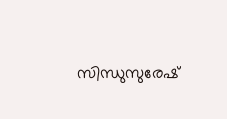സിന്ധുസുരേഷ്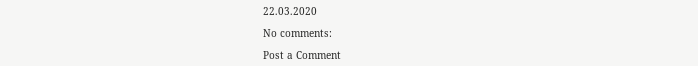22.03.2020

No comments:

Post a Comment